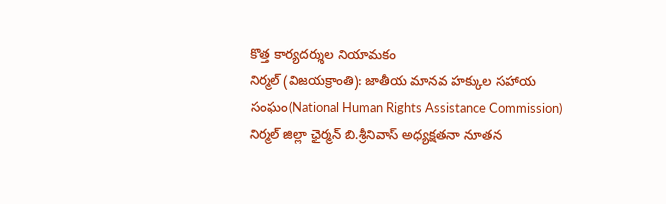కొత్త కార్యదర్శుల నియామకం
నిర్మల్ (విజయక్రాంతి): జాతీయ మానవ హక్కుల సహాయ సంఘం(National Human Rights Assistance Commission) నిర్మల్ జిల్లా ఛైర్మన్ బి.శ్రీనివాస్ అధ్యక్షతనా నూతన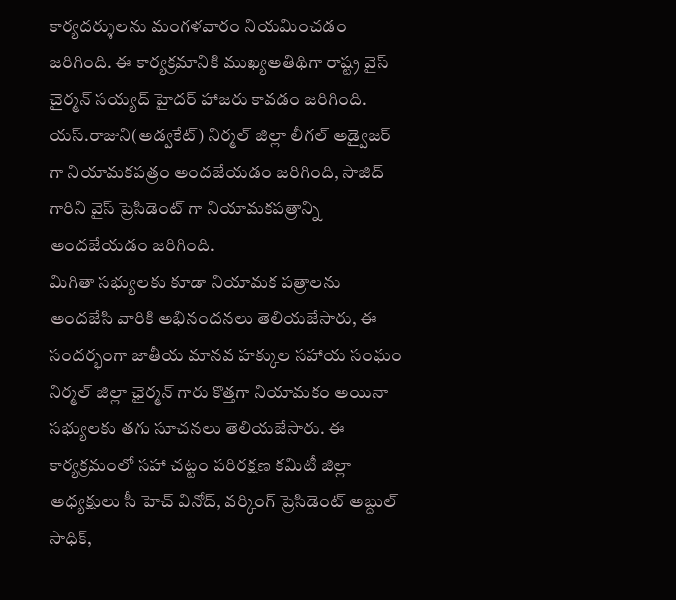కార్యదర్శులను మంగళవారం నియమించడం జరిగింది. ఈ కార్యక్రమానికి ముఖ్యఅతిథిగా రాష్ట్ర వైస్ చైర్మన్ సయ్యద్ హైదర్ హాజరు కావడం జరిగింది. యస్.రాజుని(అడ్వకేట్) నిర్మల్ జిల్లా లీగల్ అడ్వైజర్ గా నియామకపత్రం అందజేయడం జరిగింది, సాజిద్ గారిని వైస్ ప్రెసిడెంట్ గా నియామకపత్రాన్ని అందజేయడం జరిగింది.
మిగితా సభ్యులకు కూడా నియామక పత్రాలను అందజేసి వారికి అభినందనలు తెలియజేసారు, ఈ సందర్భంగా జాతీయ మానవ హక్కుల సహాయ సంఘం నిర్మల్ జిల్లా ఛైర్మన్ గారు కొత్తగా నియామకం అయినా సభ్యులకు తగు సూచనలు తెలియజేసారు. ఈ కార్యక్రమంలో సహా చట్టం పరిరక్షణ కమిటీ జిల్లా అధ్యక్షులు సీ హెచ్ వినోద్, వర్కింగ్ ప్రెసిడెంట్ అబ్దుల్ సాధిక్,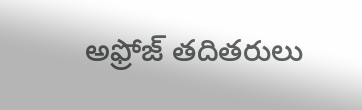అఫ్రోజ్ తదితరులు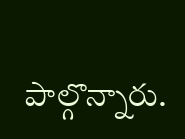పాల్గొన్నారు.